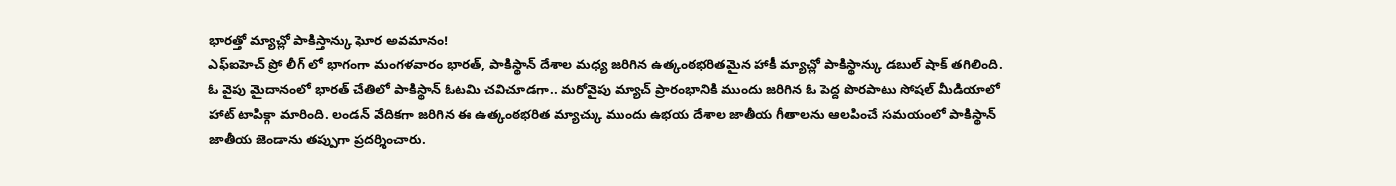భారత్తో మ్యాచ్లో పాకిస్తాన్కు ఘోర అవమానం!
ఎఫ్ఐహెచ్ ప్రో లీగ్ లో భాగంగా మంగళవారం భారత్, పాకిస్థాన్ దేశాల మధ్య జరిగిన ఉత్కంఠభరితమైన హాకీ మ్యాచ్లో పాకిస్థాన్కు డబుల్ షాక్ తగిలింది. ఓ వైపు మైదానంలో భారత్ చేతిలో పాకిస్థాన్ ఓటమి చవిచూడగా.. మరోవైపు మ్యాచ్ ప్రారంభానికి ముందు జరిగిన ఓ పెద్ద పొరపాటు సోషల్ మీడియాలో హాట్ టాపిక్గా మారింది. లండన్ వేదికగా జరిగిన ఈ ఉత్కంఠభరిత మ్యాచ్కు ముందు ఉభయ దేశాల జాతీయ గీతాలను ఆలపించే సమయంలో పాకిస్థాన్ జాతీయ జెండాను తప్పుగా ప్రదర్శించారు.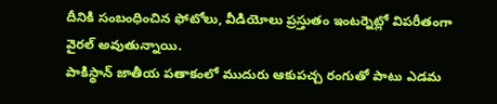దీనికి సంబంధించిన ఫోటోలు, వీడియోలు ప్రస్తుతం ఇంటర్నెట్లో విపరీతంగా వైరల్ అవుతున్నాయి.
పాకిస్థాన్ జాతీయ పతాకంలో ముదురు ఆకుపచ్చ రంగుతో పాటు ఎడమ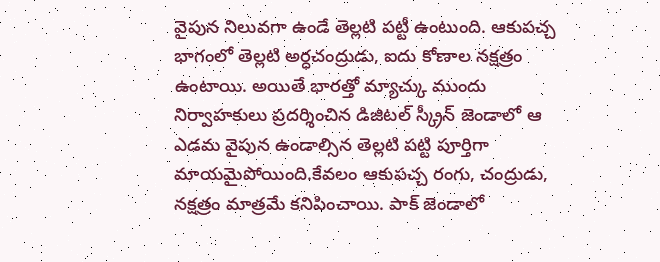వైపున నిలువగా ఉండే తెల్లటి పట్టీ ఉంటుంది. ఆకుపచ్చ భాగంలో తెల్లటి అర్ధచంద్రుడు, ఐదు కోణాల నక్షత్రం ఉంటాయి. అయితే భారత్తో మ్యాచ్కు ముందు నిర్వాహకులు ప్రదర్శించిన డిజిటల్ స్క్రీన్ జెండాలో ఆ ఎడమ వైపున ఉండాల్సిన తెల్లటి పట్టి పూర్తిగా మాయమైపోయింది.కేవలం ఆకుపచ్చ రంగు, చంద్రుడు, నక్షత్రం మాత్రమే కనిపించాయి. పాక్ జెండాలో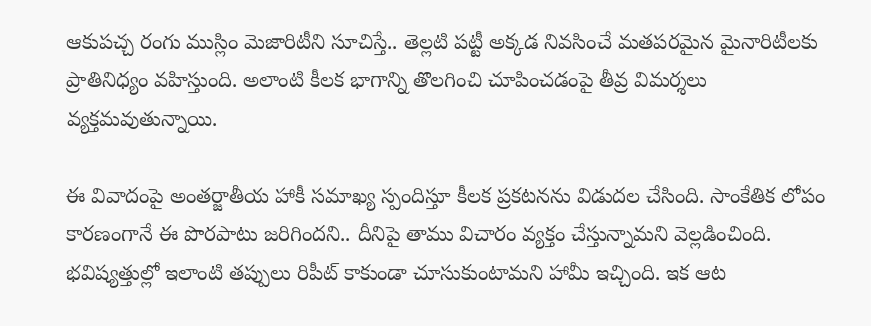ఆకుపచ్చ రంగు ముస్లిం మెజారిటీని సూచిస్తే.. తెల్లటి పట్టీ అక్కడ నివసించే మతపరమైన మైనారిటీలకు ప్రాతినిధ్యం వహిస్తుంది. అలాంటి కీలక భాగాన్ని తొలగించి చూపించడంపై తీవ్ర విమర్శలు వ్యక్తమవుతున్నాయి.

ఈ వివాదంపై అంతర్జాతీయ హాకీ సమాఖ్య స్పందిస్తూ కీలక ప్రకటనను విడుదల చేసింది. సాంకేతిక లోపం కారణంగానే ఈ పొరపాటు జరిగిందని.. దీనిపై తాము విచారం వ్యక్తం చేస్తున్నామని వెల్లడించింది. భవిష్యత్తుల్లో ఇలాంటి తప్పులు రిపీట్ కాకుండా చూసుకుంటామని హామీ ఇచ్చింది. ఇక ఆట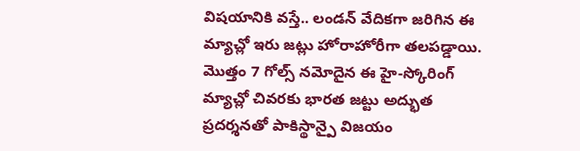విషయానికి వస్తే.. లండన్ వేదికగా జరిగిన ఈ మ్యాచ్లో ఇరు జట్లు హోరాహోరీగా తలపడ్డాయి. మొత్తం 7 గోల్స్ నమోదైన ఈ హై-స్కోరింగ్ మ్యాచ్లో చివరకు భారత జట్టు అద్భుత ప్రదర్శనతో పాకిస్థాన్పై విజయం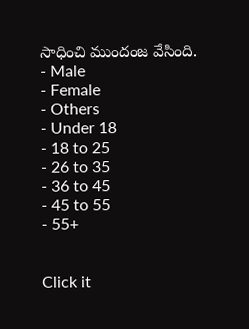సాధించి ముందంజ వేసింది.
- Male
- Female
- Others
- Under 18
- 18 to 25
- 26 to 35
- 36 to 45
- 45 to 55
- 55+


Click it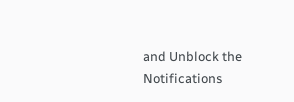and Unblock the Notifications